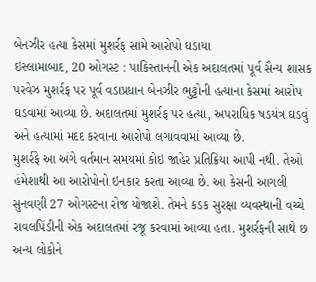બેનઝીર હત્યા કેસમાં મુશર્રફ સામે આરોપો ઘડાયા
ઇસ્લામાબાદ, 20 ઓગસ્ટ : પાકિસ્તાનની એક અદાલતમાં પૂર્વ સૈન્ય શાસક પરવેઝ મુશર્રફ પર પૂર્વ વડાપ્રધાન બેનઝીર ભુટ્ટોની હત્યાના કેસમાં આરોપ ઘડવામાં આવ્યા છે. અદાલતમાં મુશર્રફ પર હત્યા, અપરાધિક ષડયંત્ર ઘડવું અને હત્યામાં મદદ કરવાના આરોપો લગાવવામાં આવ્યા છે.
મુશર્રફે આ અંગે વર્તમાન સમયમાં કોઇ જાહેર પ્રતિક્રિયા આપી નથી. તેઓ હંમેશાથી આ આરોપોનો ઇનકાર કરતા આવ્યા છે. આ કેસની આગલી સુનવણી 27 ઓગસ્ટના રોજ યોજાશે. તેમને કડક સુરક્ષા વ્યવસ્થાની વચ્ચે રાવલપિંડીની એક અદાલતમાં રજૂ કરવામાં આવ્યા હતા. મુશર્રફની સાથે છ અન્ય લોકોને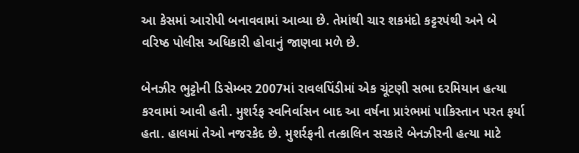આ કેસમાં આરોપી બનાવવામાં આવ્યા છે. તેમાંથી ચાર શકમંદો કટ્ટરપંથી અને બે વરિષ્ઠ પોલીસ અધિકારી હોવાનું જાણવા મળે છે.

બેનઝીર ભુટ્ટોની ડિસેમ્બર 2007માં રાવલપિંડીમાં એક ચૂંટણી સભા દરમિયાન હત્યા કરવામાં આવી હતી. મુશર્રફ સ્વનિર્વાસન બાદ આ વર્ષના પ્રારંભમાં પાકિસ્તાન પરત ફર્યા હતા. હાલમાં તેઓ નજરકેદ છે. મુશર્રફની તત્કાલિન સરકારે બેનઝીરની હત્યા માટે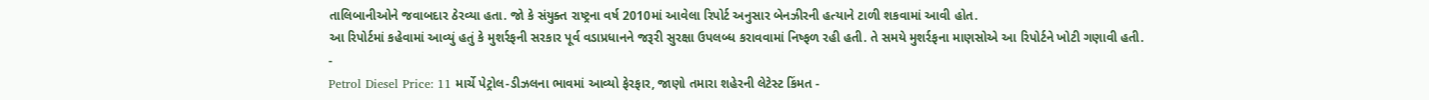તાલિબાનીઓને જવાબદાર ઠેરવ્યા હતા. જો કે સંયુક્ત રાષ્ટ્રના વર્ષ 2010માં આવેલા રિપોર્ટ અનુસાર બેનઝીરની હત્યાને ટાળી શકવામાં આવી હોત.
આ રિપોર્ટમાં કહેવામાં આવ્યું હતું કે મુશર્રફની સરકાર પૂર્વ વડાપ્રધાનને જરૂરી સુરક્ષા ઉપલબ્ધ કરાવવામાં નિષ્ફળ રહી હતી. તે સમયે મુશર્રફના માણસોએ આ રિપોર્ટને ખોટી ગણાવી હતી.
-
Petrol Diesel Price: 11 માર્ચે પેટ્રોલ-ડીઝલના ભાવમાં આવ્યો ફેરફાર, જાણો તમારા શહેરની લેટેસ્ટ કિંમત -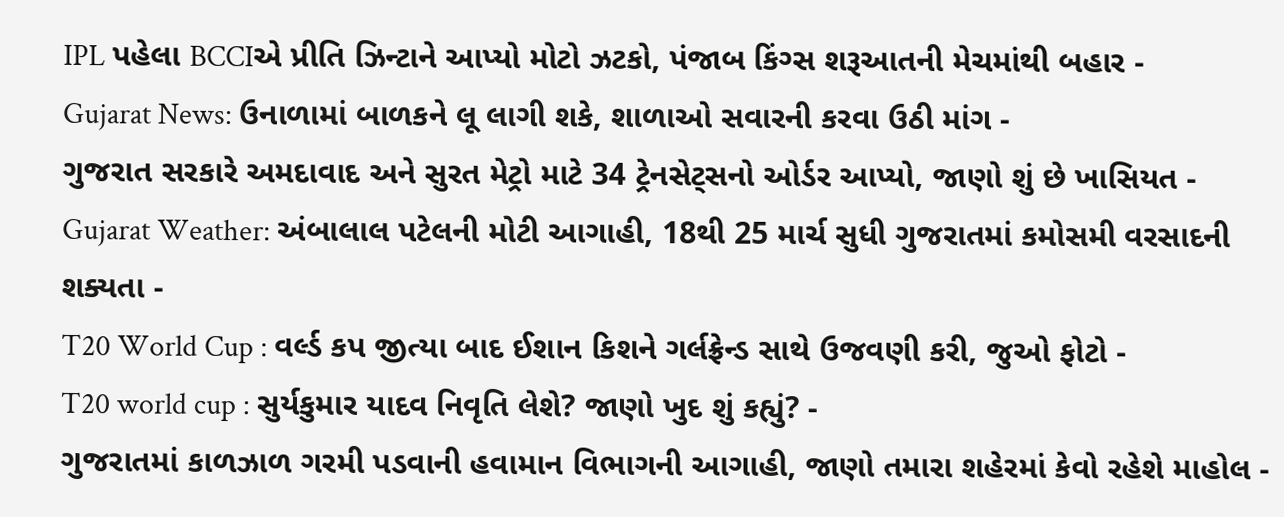IPL પહેલા BCCIએ પ્રીતિ ઝિન્ટાને આપ્યો મોટો ઝટકો, પંજાબ કિંગ્સ શરૂઆતની મેચમાંથી બહાર -
Gujarat News: ઉનાળામાં બાળકને લૂ લાગી શકે, શાળાઓ સવારની કરવા ઉઠી માંગ -
ગુજરાત સરકારે અમદાવાદ અને સુરત મેટ્રો માટે 34 ટ્રેનસેટ્સનો ઓર્ડર આપ્યો, જાણો શું છે ખાસિયત -
Gujarat Weather: અંબાલાલ પટેલની મોટી આગાહી, 18થી 25 માર્ચ સુધી ગુજરાતમાં કમોસમી વરસાદની શક્યતા -
T20 World Cup : વર્લ્ડ કપ જીત્યા બાદ ઈશાન કિશને ગર્લફ્રેન્ડ સાથે ઉજવણી કરી, જુઓ ફોટો -
T20 world cup : સુર્યકુમાર યાદવ નિવૃતિ લેશે? જાણો ખુદ શું કહ્યું? -
ગુજરાતમાં કાળઝાળ ગરમી પડવાની હવામાન વિભાગની આગાહી, જાણો તમારા શહેરમાં કેવો રહેશે માહોલ -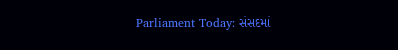Parliament Today: સંસદમાં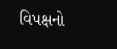વિપક્ષનો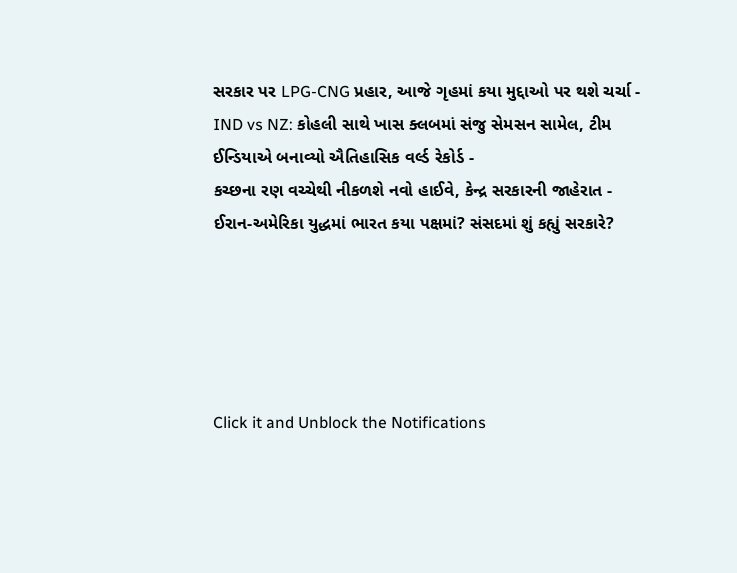સરકાર પર LPG-CNG પ્રહાર, આજે ગૃહમાં કયા મુદ્દાઓ પર થશે ચર્ચા -
IND vs NZ: કોહલી સાથે ખાસ ક્લબમાં સંજુ સેમસન સામેલ, ટીમ ઈન્ડિયાએ બનાવ્યો ઐતિહાસિક વર્લ્ડ રેકોર્ડ -
કચ્છના રણ વચ્ચેથી નીકળશે નવો હાઈવે, કેન્દ્ર સરકારની જાહેરાત -
ઈરાન-અમેરિકા યુદ્ધમાં ભારત કયા પક્ષમાં? સંસદમાં શું કહ્યું સરકારે?





Click it and Unblock the Notifications